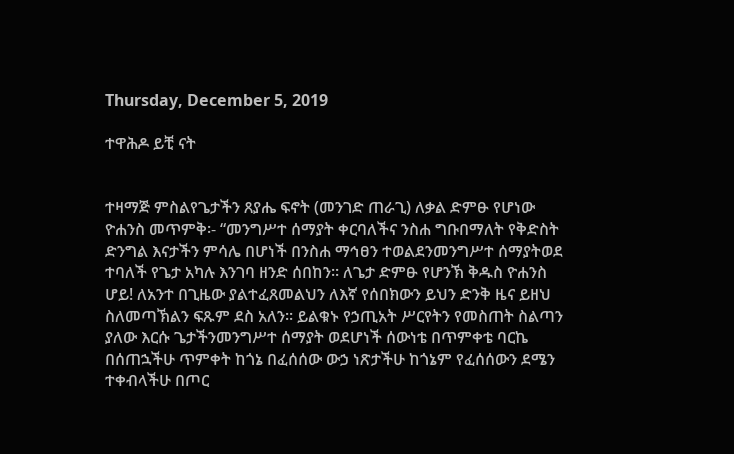Thursday, December 5, 2019

ተዋሕዶ ይቺ ናት


ተዛማጅ ምስልየጌታችን ጸያሔ ፍኖት (መንገድ ጠራጊ) ለቃል ድምፁ የሆነው ዮሐንስ መጥምቅ፡- “መንግሥተ ሰማያት ቀርባለችና ንስሐ ግቡበማለት የቅድስት ድንግል እናታችን ምሳሌ በሆነች በንስሐ ማኅፀን ተወልደንመንግሥተ ሰማያትወደ ተባለች የጌታ አካሉ እንገባ ዘንድ ሰበከን፡፡ ለጌታ ድምፁ የሆንኽ ቅዱስ ዮሐንስ ሆይ! ለአንተ በጊዜው ያልተፈጸመልህን ለእኛ የሰበክውን ይህን ድንቅ ዜና ይዘህ ስለመጣኽልን ፍጹም ደስ አለን፡፡ ይልቁኑ የኃጢአት ሥርየትን የመስጠት ስልጣን ያለው እርሱ ጌታችንመንግሥተ ሰማያት ወደሆነች ሰውነቴ በጥምቀቴ ባርኬ በሰጠኋችሁ ጥምቀት ከጎኔ በፈሰሰው ውኃ ነጽታችሁ ከጎኔም የፈሰሰውን ደሜን ተቀብላችሁ በጦር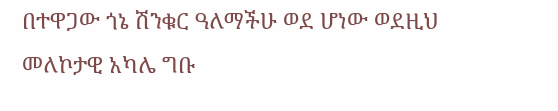በተዋጋው ጎኔ ሽንቁር ዓለማችሁ ወደ ሆነው ወደዚህ መለኮታዊ አካሌ ግቡ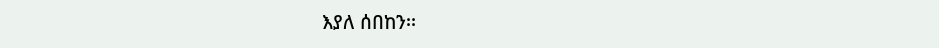እያለ ሰበከን፡፡